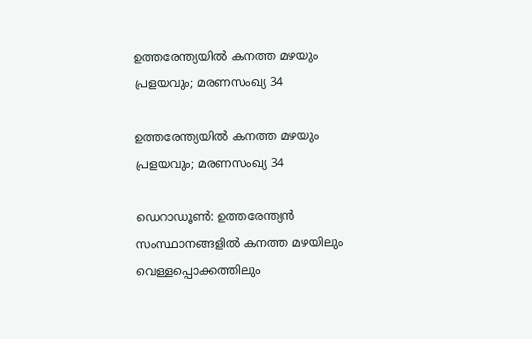ഉത്തരേന്ത്യയില്‍ കനത്ത മഴയും പ്രളയവും; മരണസംഖ്യ 34

ഉത്തരേന്ത്യയില്‍ കനത്ത മഴയും പ്രളയവും; മരണസംഖ്യ 34

ഡെറാഡൂണ്‍: ഉത്തരേന്ത്യന്‍ സംസ്ഥാനങ്ങളില്‍ കനത്ത മഴയിലും വെള്ളപ്പൊക്കത്തിലും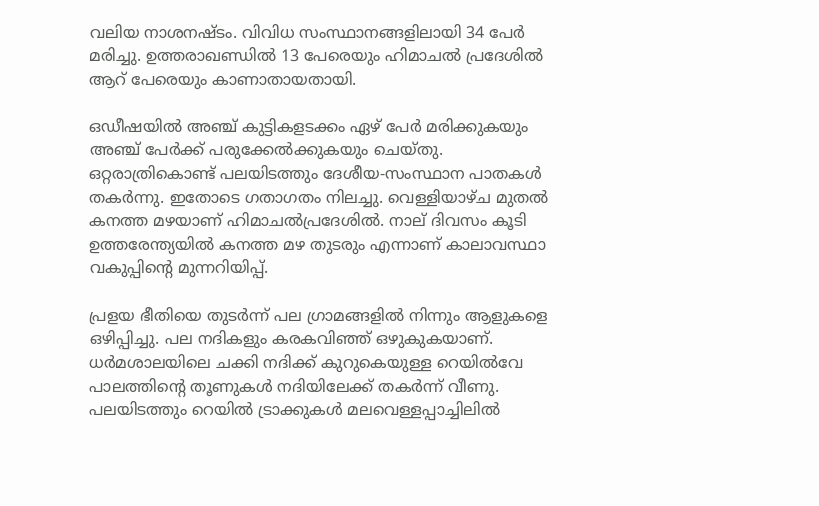വലിയ നാശനഷ്ടം. വിവിധ സംസ്ഥാനങ്ങളിലായി 34 പേര്‍ മരിച്ചു. ഉത്തരാഖണ്ഡില്‍ 13 പേരെയും ഹിമാചല്‍ പ്രദേശില്‍ ആറ് പേരെയും കാണാതായതായി.

ഒഡീഷയില്‍ അഞ്ച് കുട്ടികളടക്കം ഏഴ് പേര്‍ മരിക്കുകയും അഞ്ച് പേര്‍ക്ക് പരുക്കേല്‍ക്കുകയും ചെയ്തു. ഒറ്റരാത്രികൊണ്ട് പലയിടത്തും ദേശീയ-സംസ്ഥാന പാതകള്‍ തകര്‍ന്നു. ഇതോടെ ഗതാഗതം നിലച്ചു. വെള്ളിയാഴ്ച മുതല്‍ കനത്ത മഴയാണ് ഹിമാചല്‍പ്രദേശില്‍. നാല് ദിവസം കൂടി ഉത്തരേന്ത്യയില്‍ കനത്ത മഴ തുടരും എന്നാണ് കാലാവസ്ഥാ വകുപ്പിന്റെ മുന്നറിയിപ്പ്.

പ്രളയ ഭീതിയെ തുടര്‍ന്ന് പല ഗ്രാമങ്ങളില്‍ നിന്നും ആളുകളെ ഒഴിപ്പിച്ചു. പല നദികളും കരകവിഞ്ഞ് ഒഴുകുകയാണ്. ധര്‍മശാലയിലെ ചക്കി നദിക്ക് കുറുകെയുള്ള റെയില്‍വേ പാലത്തിന്റെ തൂണുകള്‍ നദിയിലേക്ക് തകര്‍ന്ന് വീണു. പലയിടത്തും റെയില്‍ ട്രാക്കുകള്‍ മലവെള്ളപ്പാച്ചിലില്‍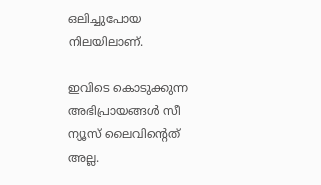ഒലിച്ചുപോയ നിലയിലാണ്.

ഇവിടെ കൊടുക്കുന്ന അഭിപ്രായങ്ങള്‍ സീ ന്യൂസ് ലൈവിന്റെത് അല്ല.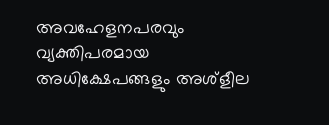അവഹേളനപരവും വ്യക്തിപരമായ അധിക്ഷേപങ്ങളും അശ്‌ളീല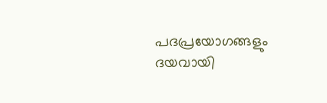പദപ്രയോഗങ്ങളും ദയവായി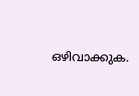ഒഴിവാക്കുക.